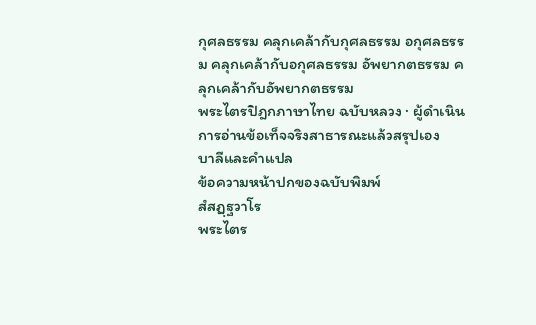กุศลธรรม คลุกเคล้ากับกุศลธรรม อกุศลธรรม คลุกเคล้ากับอกุศลธรรม อัพยากตธรรม คลุกเคล้ากับอัพยากตธรรม
พระไตรปิฎกภาษาไทย ฉบับหลวง · ผู้ดำเนินการอ่านข้อเท็จจริงสาธารณะแล้วสรุปเอง
บาลีและคำแปล
ข้อความหน้าปกของฉบับพิมพ์
สํสฏฺฐวาโร
พระไตร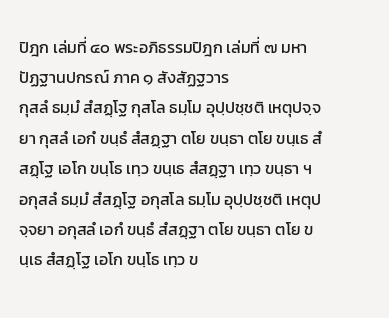ปิฎก เล่มที่ ๔๐ พระอภิธรรมปิฎก เล่มที่ ๗ มหาปัฏฐานปกรณ์ ภาค ๑ สังสัฏฐวาร
กุสลํ ธมฺมํ สํสฏฺโฐ กุสโล ธมฺโม อุปฺปชฺชติ เหตุปจฺจยา กุสลํ เอกํ ขนฺธํ สํสฏฺฐา ตโย ขนฺธา ตโย ขนฺเธ สํสฏฺโฐ เอโก ขนฺโธ เทฺว ขนฺเธ สํสฏฺฐา เทฺว ขนฺธา ฯ อกุสลํ ธมฺมํ สํสฏฺโฐ อกุสโล ธมฺโม อุปฺปชฺชติ เหตุปจฺจยา อกุสลํ เอกํ ขนฺธํ สํสฏฺฐา ตโย ขนฺธา ตโย ขนฺเธ สํสฏฺโฐ เอโก ขนฺโธ เทฺว ข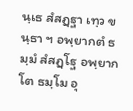นฺเธ สํสฏฺฐา เทฺว ขนฺธา ฯ อพฺยากตํ ธมฺมํ สํสฏฺโฐ อพฺยากโต ธมฺโม อุ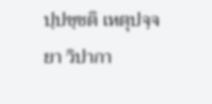ปฺปชฺชติ เหตุปจฺจยา วิปากา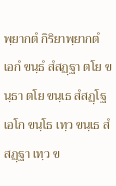พฺยากตํ กิริยาพฺยากตํ เอกํ ขนฺธํ สํสฏฺฐา ตโย ขนฺธา ตโย ขนฺเธ สํสฏฺโฐ เอโก ขนฺโธ เทฺว ขนฺเธ สํสฏฺฐา เทฺว ข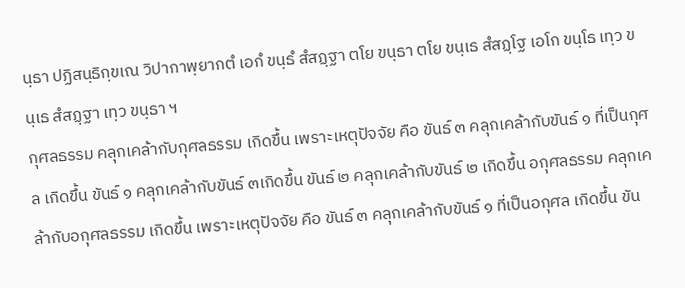นฺธา ปฏิสนฺธิกฺขเณ วิปากาพฺยากตํ เอกํ ขนฺธํ สํสฏฺฐา ตโย ขนฺธา ตโย ขนฺเธ สํสฏฺโฐ เอโก ขนฺโธ เทฺว ขนฺเธ สํสฏฺฐา เทฺว ขนฺธา ฯ
กุศลธรรม คลุกเคล้ากับกุศลธรรม เกิดขึ้น เพราะเหตุปัจจัย คือ ขันธ์ ๓ คลุกเคล้ากับขันธ์ ๑ ที่เป็นกุศล เกิดขึ้น ขันธ์ ๑ คลุกเคล้ากับขันธ์ ๓เกิดขึ้น ขันธ์ ๒ คลุกเคล้ากับขันธ์ ๒ เกิดขึ้น อกุศลธรรม คลุกเคล้ากับอกุศลธรรม เกิดขึ้น เพราะเหตุปัจจัย คือ ขันธ์ ๓ คลุกเคล้ากับขันธ์ ๑ ที่เป็นอกุศล เกิดขึ้น ขัน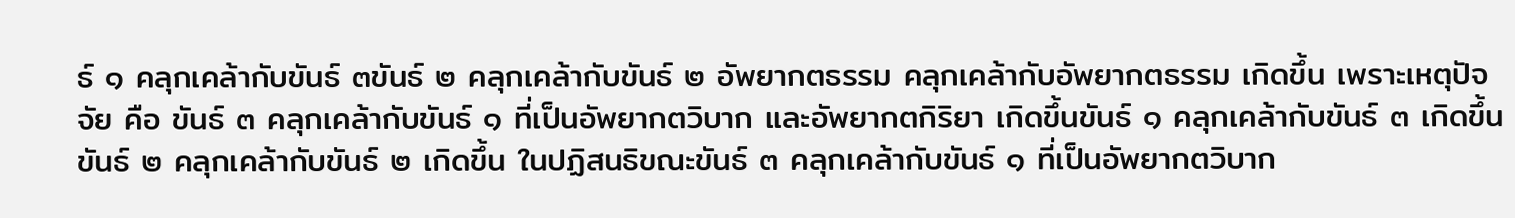ธ์ ๑ คลุกเคล้ากับขันธ์ ๓ขันธ์ ๒ คลุกเคล้ากับขันธ์ ๒ อัพยากตธรรม คลุกเคล้ากับอัพยากตธรรม เกิดขึ้น เพราะเหตุปัจจัย คือ ขันธ์ ๓ คลุกเคล้ากับขันธ์ ๑ ที่เป็นอัพยากตวิบาก และอัพยากตกิริยา เกิดขึ้นขันธ์ ๑ คลุกเคล้ากับขันธ์ ๓ เกิดขึ้น ขันธ์ ๒ คลุกเคล้ากับขันธ์ ๒ เกิดขึ้น ในปฏิสนธิขณะขันธ์ ๓ คลุกเคล้ากับขันธ์ ๑ ที่เป็นอัพยากตวิบาก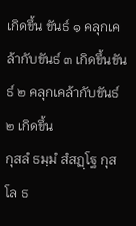เกิดขึ้น ขันธ์ ๑ คลุกเคล้ากับขันธ์ ๓ เกิดขึ้นขันธ์ ๒ คลุกเคล้ากับขันธ์ ๒ เกิดขึ้น
กุสลํ ธมฺมํ สํสฏฺโฐ กุสโล ธ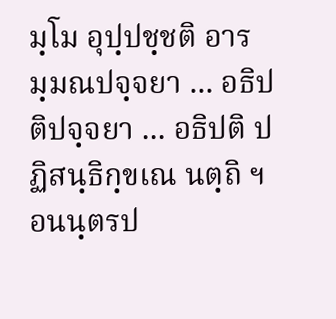มฺโม อุปฺปชฺชติ อารมฺมณปจฺจยา ... อธิปติปจฺจยา ... อธิปติ ปฏิสนฺธิกฺขเณ นตฺถิ ฯ อนนฺตรป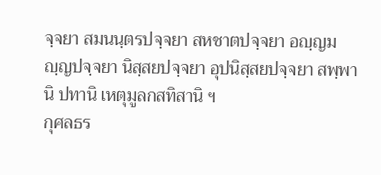จฺจยา สมนนฺตรปจฺจยา สหชาตปจฺจยา อญฺญมญฺญปจฺจยา นิสฺสยปจฺจยา อุปนิสฺสยปจฺจยา สพฺพานิ ปทานิ เหตุมูลกสทิสานิ ฯ
กุศลธร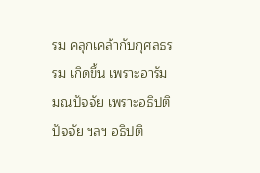รม คลุกเคล้ากับกุศลธรรม เกิดขึ้น เพราะอารัมมณปัจจัย เพราะอธิปติปัจจัย ฯลฯ อธิปติ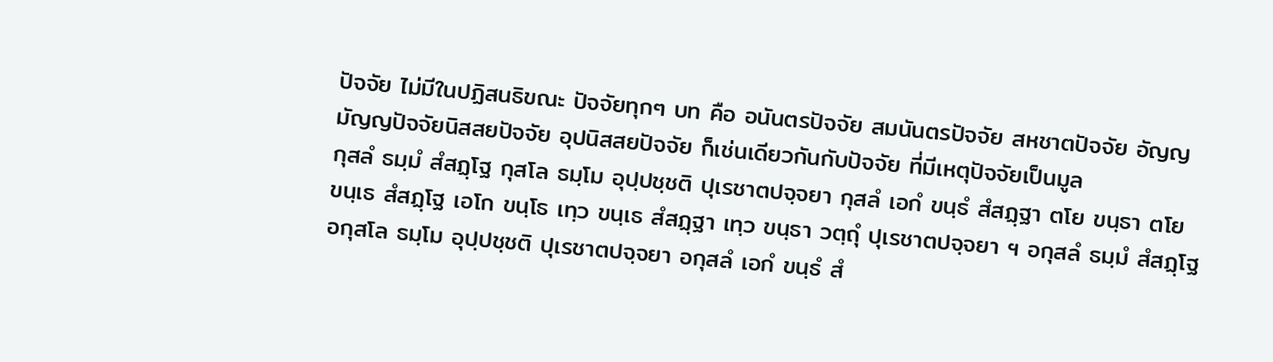ปัจจัย ไม่มีในปฏิสนธิขณะ ปัจจัยทุกๆ บท คือ อนันตรปัจจัย สมนันตรปัจจัย สหชาตปัจจัย อัญญมัญญปัจจัยนิสสยปัจจัย อุปนิสสยปัจจัย ก็เช่นเดียวกันกับปัจจัย ที่มีเหตุปัจจัยเป็นมูล
กุสลํ ธมฺมํ สํสฏฺโฐ กุสโล ธมฺโม อุปฺปชฺชติ ปุเรชาตปจฺจยา กุสลํ เอกํ ขนฺธํ สํสฏฺฐา ตโย ขนฺธา ตโย ขนฺเธ สํสฏฺโฐ เอโก ขนฺโธ เทฺว ขนฺเธ สํสฏฺฐา เทฺว ขนฺธา วตฺถุํ ปุเรชาตปจฺจยา ฯ อกุสลํ ธมฺมํ สํสฏฺโฐ อกุสโล ธมฺโม อุปฺปชฺชติ ปุเรชาตปจฺจยา อกุสลํ เอกํ ขนฺธํ สํ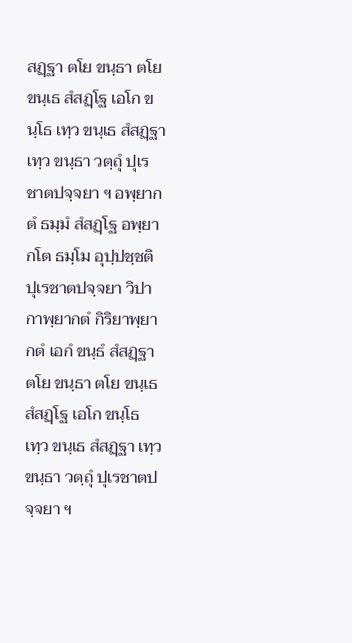สฏฺฐา ตโย ขนฺธา ตโย ขนฺเธ สํสฏฺโฐ เอโก ขนฺโธ เทฺว ขนฺเธ สํสฏฺฐา เทฺว ขนฺธา วตฺถุํ ปุเรชาตปจฺจยา ฯ อพฺยากตํ ธมฺมํ สํสฏฺโฐ อพฺยากโต ธมฺโม อุปฺปชฺชติ ปุเรชาตปจฺจยา วิปากาพฺยากตํ กิริยาพฺยากตํ เอกํ ขนฺธํ สํสฏฺฐา ตโย ขนฺธา ตโย ขนฺเธ สํสฏฺโฐ เอโก ขนฺโธ เทฺว ขนฺเธ สํสฏฺฐา เทฺว ขนฺธา วตฺถุํ ปุเรชาตปจฺจยา ฯ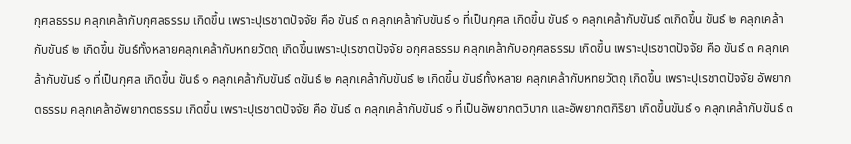กุศลธรรม คลุกเคล้ากับกุศลธรรม เกิดขึ้น เพราะปุเรชาตปัจจัย คือ ขันธ์ ๓ คลุกเคล้ากับขันธ์ ๑ ที่เป็นกุศล เกิดขึ้น ขันธ์ ๑ คลุกเคล้ากับขันธ์ ๓เกิดขึ้น ขันธ์ ๒ คลุกเคล้ากับขันธ์ ๒ เกิดขึ้น ขันธ์ทั้งหลายคลุกเคล้ากับหทยวัตถุ เกิดขึ้นเพราะปุเรชาตปัจจัย อกุศลธรรม คลุกเคล้ากับอกุศลธรรม เกิดขึ้น เพราะปุเรชาตปัจจัย คือ ขันธ์ ๓ คลุกเคล้ากับขันธ์ ๑ ที่เป็นกุศล เกิดขึ้น ขันธ์ ๑ คลุกเคล้ากับขันธ์ ๓ขันธ์ ๒ คลุกเคล้ากับขันธ์ ๒ เกิดขึ้น ขันธ์ทั้งหลาย คลุกเคล้ากับหทยวัตถุ เกิดขึ้น เพราะปุเรชาตปัจจัย อัพยากตธรรม คลุกเคล้าอัพยากตธรรม เกิดขึ้น เพราะปุเรชาตปัจจัย คือ ขันธ์ ๓ คลุกเคล้ากับขันธ์ ๑ ที่เป็นอัพยากตวิบาก และอัพยากตกิริยา เกิดขึ้นขันธ์ ๑ คลุกเคล้ากับขันธ์ ๓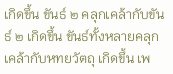เกิดขึ้น ขันธ์ ๒ คลุกเคล้ากับขันธ์ ๒ เกิดขึ้น ขันธ์ทั้งหลายคลุกเคล้ากับหทยวัตถุ เกิดขึ้น เพ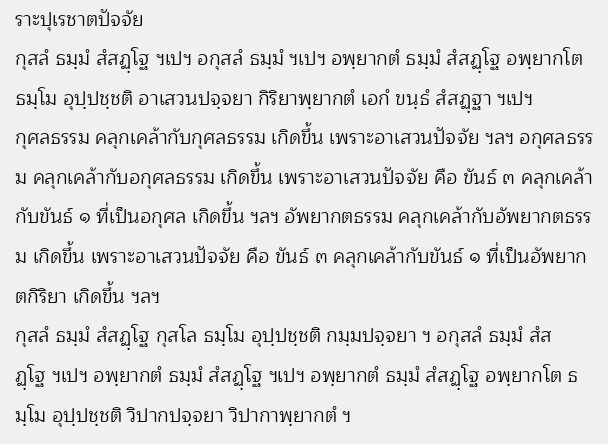ราะปุเรชาตปัจจัย
กุสลํ ธมฺมํ สํสฏฺโฐ ฯเปฯ อกุสลํ ธมฺมํ ฯเปฯ อพฺยากตํ ธมฺมํ สํสฏฺโฐ อพฺยากโต ธมฺโม อุปฺปชฺชติ อาเสวนปจฺจยา กิริยาพฺยากตํ เอกํ ขนฺธํ สํสฏฺฐา ฯเปฯ
กุศลธรรม คลุกเคล้ากับกุศลธรรม เกิดขึ้น เพราะอาเสวนปัจจัย ฯลฯ อกุศลธรรม คลุกเคล้ากับอกุศลธรรม เกิดขึ้น เพราะอาเสวนปัจจัย คือ ขันธ์ ๓ คลุกเคล้ากับขันธ์ ๑ ที่เป็นอกุศล เกิดขึ้น ฯลฯ อัพยากตธรรม คลุกเคล้ากับอัพยากตธรรม เกิดขึ้น เพราะอาเสวนปัจจัย คือ ขันธ์ ๓ คลุกเคล้ากับขันธ์ ๑ ที่เป็นอัพยากตกิริยา เกิดขึ้น ฯลฯ
กุสลํ ธมฺมํ สํสฏฺโฐ กุสโล ธมฺโม อุปฺปชฺชติ กมฺมปจฺจยา ฯ อกุสลํ ธมฺมํ สํสฏฺโฐ ฯเปฯ อพฺยากตํ ธมฺมํ สํสฏฺโฐ ฯเปฯ อพฺยากตํ ธมฺมํ สํสฏฺโฐ อพฺยากโต ธมฺโม อุปฺปชฺชติ วิปากปจฺจยา วิปากาพฺยากตํ ฯ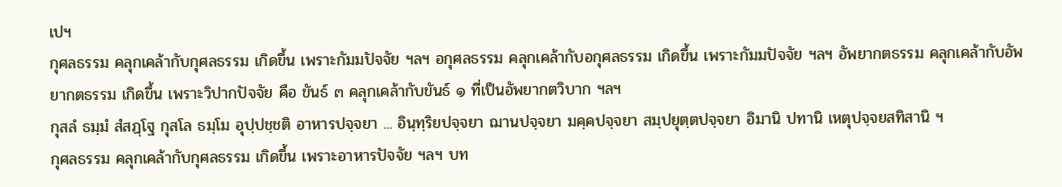เปฯ
กุศลธรรม คลุกเคล้ากับกุศลธรรม เกิดขึ้น เพราะกัมมปัจจัย ฯลฯ อกุศลธรรม คลุกเคล้ากับอกุศลธรรม เกิดขึ้น เพราะกัมมปัจจัย ฯลฯ อัพยากตธรรม คลุกเคล้ากับอัพยากตธรรม เกิดขึ้น เพราะวิปากปัจจัย คือ ขันธ์ ๓ คลุกเคล้ากับขันธ์ ๑ ที่เป็นอัพยากตวิบาก ฯลฯ
กุสลํ ธมฺมํ สํสฏฺโฐ กุสโล ธมฺโม อุปฺปชฺชติ อาหารปจฺจยา ... อินฺทฺริยปจฺจยา ฌานปจฺจยา มคฺคปจฺจยา สมฺปยุตฺตปจฺจยา อิมานิ ปทานิ เหตุปจฺจยสทิสานิ ฯ
กุศลธรรม คลุกเคล้ากับกุศลธรรม เกิดขึ้น เพราะอาหารปัจจัย ฯลฯ บท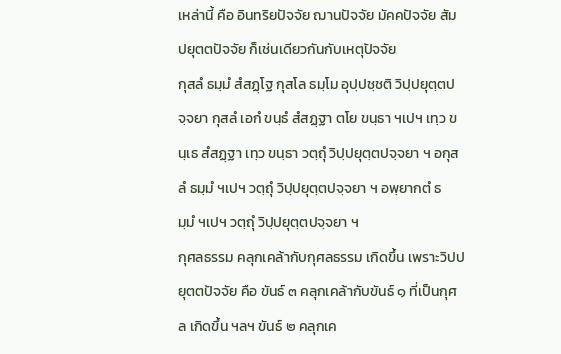เหล่านี้ คือ อินทริยปัจจัย ฌานปัจจัย มัคคปัจจัย สัมปยุตตปัจจัย ก็เช่นเดียวกันกับเหตุปัจจัย
กุสลํ ธมฺมํ สํสฏฺโฐ กุสโล ธมฺโม อุปฺปชฺชติ วิปฺปยุตฺตปจฺจยา กุสลํ เอกํ ขนฺธํ สํสฏฺฐา ตโย ขนฺธา ฯเปฯ เทฺว ขนฺเธ สํสฏฺฐา เทฺว ขนฺธา วตฺถุํ วิปฺปยุตฺตปจฺจยา ฯ อกุสลํ ธมฺมํ ฯเปฯ วตฺถุํ วิปฺปยุตฺตปจฺจยา ฯ อพฺยากตํ ธมฺมํ ฯเปฯ วตฺถุํ วิปฺปยุตฺตปจฺจยา ฯ
กุศลธรรม คลุกเคล้ากับกุศลธรรม เกิดขึ้น เพราะวิปปยุตตปัจจัย คือ ขันธ์ ๓ คลุกเคล้ากับขันธ์ ๑ ที่เป็นกุศล เกิดขึ้น ฯลฯ ขันธ์ ๒ คลุกเค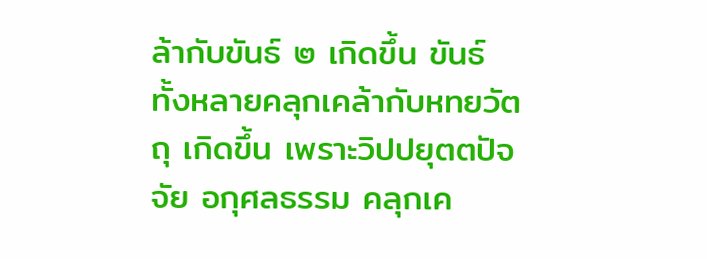ล้ากับขันธ์ ๒ เกิดขึ้น ขันธ์ทั้งหลายคลุกเคล้ากับหทยวัตถุ เกิดขึ้น เพราะวิปปยุตตปัจจัย อกุศลธรรม คลุกเค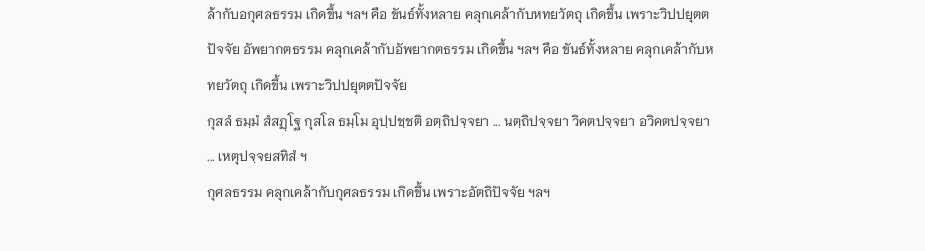ล้ากับอกุศลธรรม เกิดขึ้น ฯลฯ คือ ขันธ์ทั้งหลาย คลุกเคล้ากับหทยวัตถุ เกิดขึ้น เพราะวิปปยุตตปัจจัย อัพยากตธรรม คลุกเคล้ากับอัพยากตธรรม เกิดขึ้น ฯลฯ คือ ขันธ์ทั้งหลาย คลุกเคล้ากับหทยวัตถุ เกิดขึ้น เพราะวิปปยุตตปัจจัย
กุสลํ ธมฺมํ สํสฏฺโฐ กุสโล ธมฺโม อุปฺปชฺชติ อตฺถิปจฺจยา ... นตฺถิปจฺจยา วิคตปจฺจยา อวิคตปจฺจยา ... เหตุปจฺจยสทิสํ ฯ
กุศลธรรม คลุกเคล้ากับกุศลธรรม เกิดขึ้น เพราะอัตถิปัจจัย ฯลฯ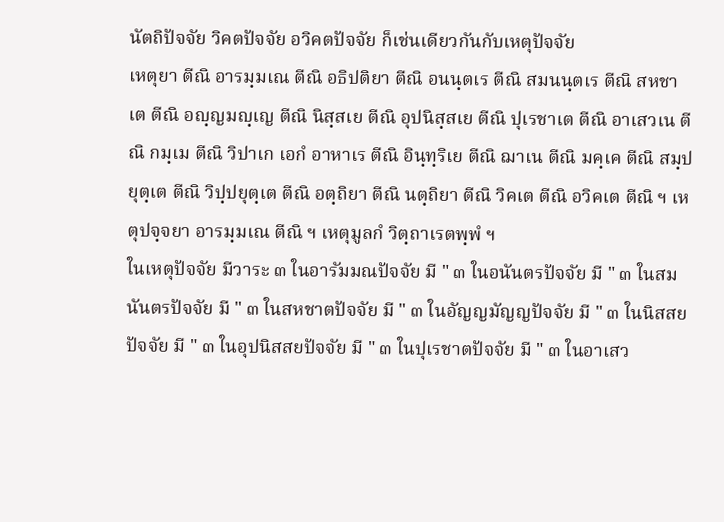นัตถิปัจจัย วิคตปัจจัย อวิคตปัจจัย ก็เช่นเดียวกันกับเหตุปัจจัย
เหตุยา ตีณิ อารมฺมเณ ตีณิ อธิปติยา ตีณิ อนนฺตเร ตีณิ สมนนฺตเร ตีณิ สหชาเต ตีณิ อญฺญมญฺเญ ตีณิ นิสฺสเย ตีณิ อุปนิสฺสเย ตีณิ ปุเรชาเต ตีณิ อาเสวเน ตีณิ กมฺเม ตีณิ วิปาเก เอกํ อาหาเร ตีณิ อินฺทฺริเย ตีณิ ฌาเน ตีณิ มคฺเค ตีณิ สมฺปยุตฺเต ตีณิ วิปฺปยุตฺเต ตีณิ อตฺถิยา ตีณิ นตฺถิยา ตีณิ วิคเต ตีณิ อวิคเต ตีณิ ฯ เหตุปจฺจยา อารมฺมเณ ตีณิ ฯ เหตุมูลกํ วิตฺถาเรตพฺพํ ฯ
ในเหตุปัจจัย มีวาระ ๓ ในอารัมมณปัจจัย มี " ๓ ในอนันตรปัจจัย มี " ๓ ในสมนันตรปัจจัย มี " ๓ ในสหชาตปัจจัย มี " ๓ ในอัญญมัญญปัจจัย มี " ๓ ในนิสสยปัจจัย มี " ๓ ในอุปนิสสยปัจจัย มี " ๓ ในปุเรชาตปัจจัย มี " ๓ ในอาเสว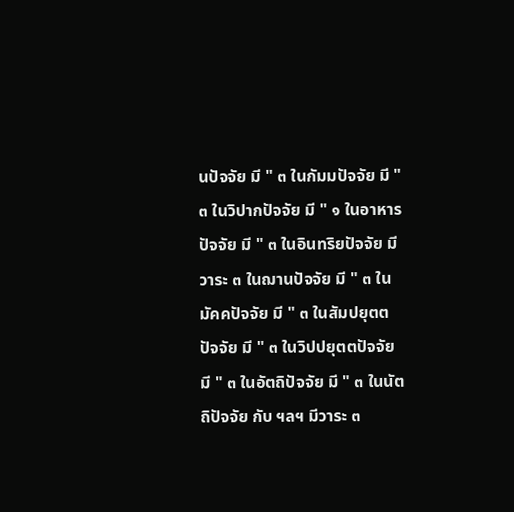นปัจจัย มี " ๓ ในกัมมปัจจัย มี " ๓ ในวิปากปัจจัย มี " ๑ ในอาหารปัจจัย มี " ๓ ในอินทริยปัจจัย มีวาระ ๓ ในฌานปัจจัย มี " ๓ ในมัคคปัจจัย มี " ๓ ในสัมปยุตตปัจจัย มี " ๓ ในวิปปยุตตปัจจัย มี " ๓ ในอัตถิปัจจัย มี " ๓ ในนัตถิปัจจัย กับ ฯลฯ มีวาระ ๓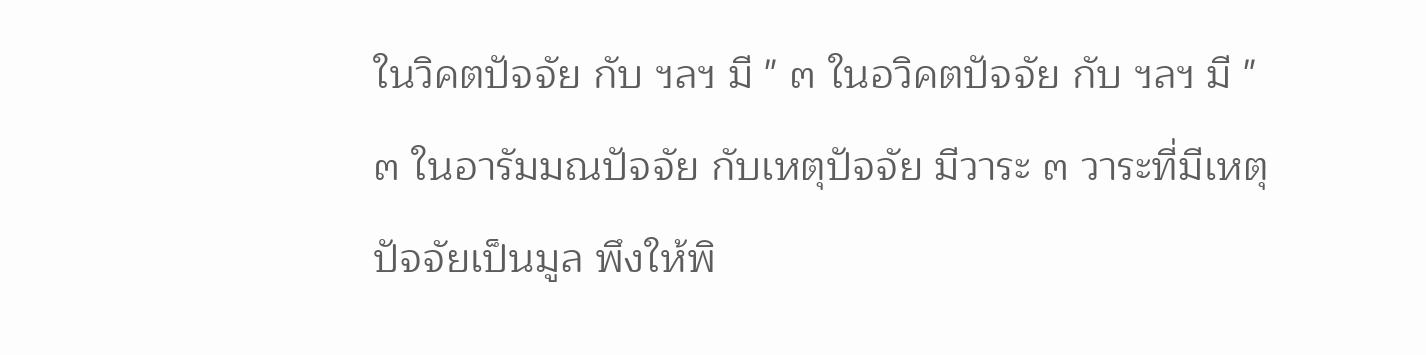ในวิคตปัจจัย กับ ฯลฯ มี " ๓ ในอวิคตปัจจัย กับ ฯลฯ มี " ๓ ในอารัมมณปัจจัย กับเหตุปัจจัย มีวาระ ๓ วาระที่มีเหตุปัจจัยเป็นมูล พึงให้พิ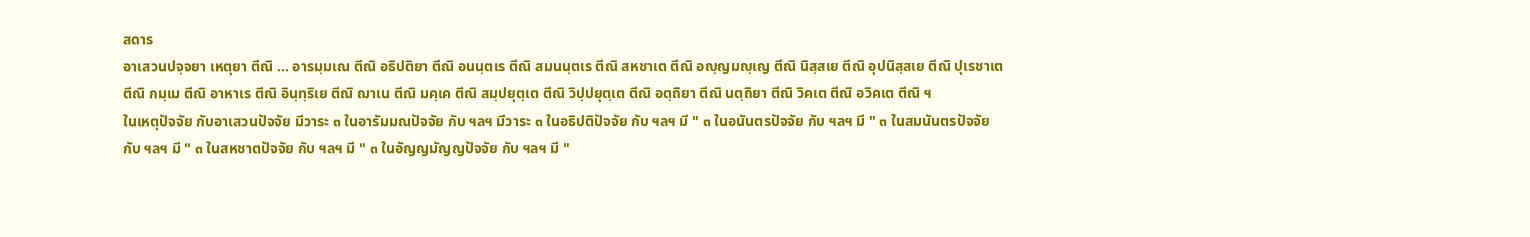สดาร
อาเสวนปจฺจยา เหตุยา ตีณิ ... อารมฺมเณ ตีณิ อธิปติยา ตีณิ อนนฺตเร ตีณิ สมนนฺตเร ตีณิ สหชาเต ตีณิ อญฺญมญฺเญ ตีณิ นิสฺสเย ตีณิ อุปนิสฺสเย ตีณิ ปุเรชาเต ตีณิ กมฺเม ตีณิ อาหาเร ตีณิ อินฺทฺริเย ตีณิ ฌาเน ตีณิ มคฺเค ตีณิ สมฺปยุตฺเต ตีณิ วิปฺปยุตฺเต ตีณิ อตฺถิยา ตีณิ นตฺถิยา ตีณิ วิคเต ตีณิ อวิคเต ตีณิ ฯ
ในเหตุปัจจัย กับอาเสวนปัจจัย มีวาระ ๓ ในอารัมมณปัจจัย กับ ฯลฯ มีวาระ ๓ ในอธิปติปัจจัย กับ ฯลฯ มี " ๓ ในอนันตรปัจจัย กับ ฯลฯ มี " ๓ ในสมนันตรปัจจัย กับ ฯลฯ มี " ๓ ในสหชาตปัจจัย กับ ฯลฯ มี " ๓ ในอัญญมัญญปัจจัย กับ ฯลฯ มี "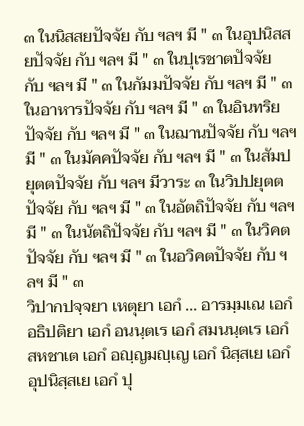๓ ในนิสสยปัจจัย กับ ฯลฯ มี " ๓ ในอุปนิสสยปัจจัย กับ ฯลฯ มี " ๓ ในปุเรชาตปัจจัย กับ ฯลฯ มี " ๓ ในกัมมปัจจัย กับ ฯลฯ มี " ๓ ในอาหารปัจจัย กับ ฯลฯ มี " ๓ ในอินทริยปัจจัย กับ ฯลฯ มี " ๓ ในฌานปัจจัย กับ ฯลฯ มี " ๓ ในมัคคปัจจัย กับ ฯลฯ มี " ๓ ในสัมปยุตตปัจจัย กับ ฯลฯ มีวาระ ๓ ในวิปปยุตตปัจจัย กับ ฯลฯ มี " ๓ ในอัตถิปัจจัย กับ ฯลฯ มี " ๓ ในนัตถิปัจจัย กับ ฯลฯ มี " ๓ ในวิคตปัจจัย กับ ฯลฯ มี " ๓ ในอวิคตปัจจัย กับ ฯลฯ มี " ๓
วิปากปจฺจยา เหตุยา เอกํ ... อารมฺมเณ เอกํ อธิปติยา เอกํ อนนฺตเร เอกํ สมนนฺตเร เอกํ สหชาเต เอกํ อญฺญมญฺเญ เอกํ นิสฺสเย เอกํ อุปนิสฺสเย เอกํ ปุ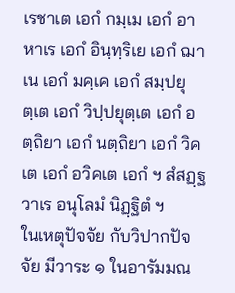เรชาเต เอกํ กมฺเม เอกํ อาหาเร เอกํ อินฺทฺริเย เอกํ ฌาเน เอกํ มคฺเค เอกํ สมฺปยุตฺเต เอกํ วิปฺปยุตฺเต เอกํ อตฺถิยา เอกํ นตฺถิยา เอกํ วิคเต เอกํ อวิคเต เอกํ ฯ สํสฏฺฐวาเร อนุโลมํ นิฏฺฐิตํ ฯ
ในเหตุปัจจัย กับวิปากปัจจัย มีวาระ ๑ ในอารัมมณ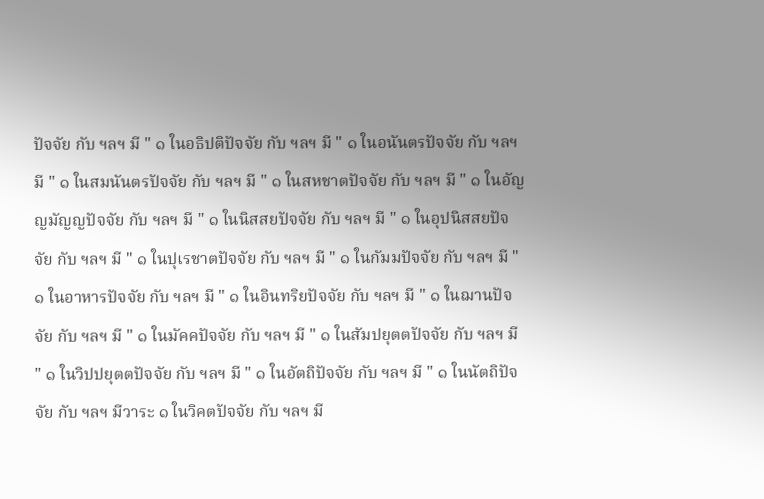ปัจจัย กับ ฯลฯ มี " ๑ ในอธิปติปัจจัย กับ ฯลฯ มี " ๑ ในอนันตรปัจจัย กับ ฯลฯ มี " ๑ ในสมนันตรปัจจัย กับ ฯลฯ มี " ๑ ในสหชาตปัจจัย กับ ฯลฯ มี " ๑ ในอัญญมัญญปัจจัย กับ ฯลฯ มี " ๑ ในนิสสยปัจจัย กับ ฯลฯ มี " ๑ ในอุปนิสสยปัจจัย กับ ฯลฯ มี " ๑ ในปุเรชาตปัจจัย กับ ฯลฯ มี " ๑ ในกัมมปัจจัย กับ ฯลฯ มี " ๑ ในอาหารปัจจัย กับ ฯลฯ มี " ๑ ในอินทริยปัจจัย กับ ฯลฯ มี " ๑ ในฌานปัจจัย กับ ฯลฯ มี " ๑ ในมัคคปัจจัย กับ ฯลฯ มี " ๑ ในสัมปยุตตปัจจัย กับ ฯลฯ มี " ๑ ในวิปปยุตตปัจจัย กับ ฯลฯ มี " ๑ ในอัตถิปัจจัย กับ ฯลฯ มี " ๑ ในนัตถิปัจจัย กับ ฯลฯ มีวาระ ๑ ในวิคตปัจจัย กับ ฯลฯ มี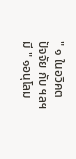" ๑ ในอวิคตปัจจัย กับ ฯลฯ มี " ๑อนุโลม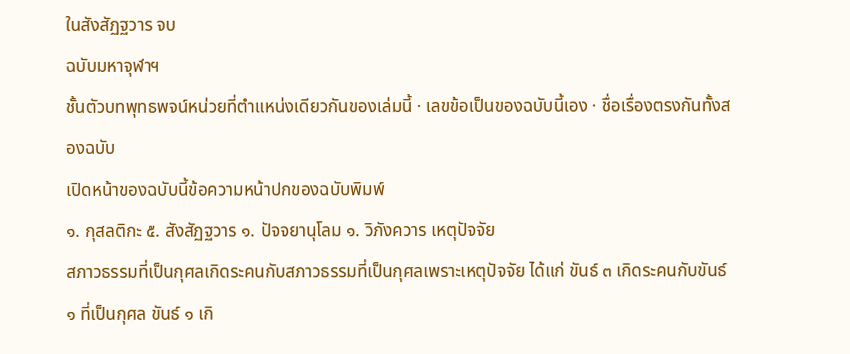ในสังสัฏฐวาร จบ
ฉบับมหาจุฬาฯ
ชั้นตัวบทพุทธพจน์หน่วยที่ตำแหน่งเดียวกันของเล่มนี้ · เลขข้อเป็นของฉบับนี้เอง · ชื่อเรื่องตรงกันทั้งสองฉบับ
เปิดหน้าของฉบับนี้ข้อความหน้าปกของฉบับพิมพ์
๑. กุสลติกะ ๕. สังสัฏฐวาร ๑. ปัจจยานุโลม ๑. วิภังควาร เหตุปัจจัย
สภาวธรรมที่เป็นกุศลเกิดระคนกับสภาวธรรมที่เป็นกุศลเพราะเหตุปัจจัย ได้แก่ ขันธ์ ๓ เกิดระคนกับขันธ์ ๑ ที่เป็นกุศล ขันธ์ ๑ เกิ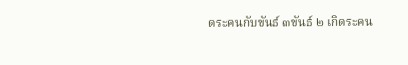ดระคนกับขันธ์ ๓ขันธ์ ๒ เกิดระคน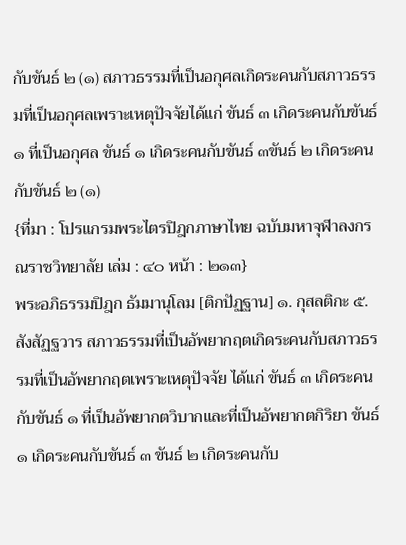กับขันธ์ ๒ (๑) สภาวธรรมที่เป็นอกุศลเกิดระคนกับสภาวธรรมที่เป็นอกุศลเพราะเหตุปัจจัยได้แก่ ขันธ์ ๓ เกิดระคนกับขันธ์ ๑ ที่เป็นอกุศล ขันธ์ ๑ เกิดระคนกับขันธ์ ๓ขันธ์ ๒ เกิดระคนกับขันธ์ ๒ (๑)
{ที่มา : โปรแกรมพระไตรปิฎกภาษาไทย ฉบับมหาจุฬาลงกรณราชวิทยาลัย เล่ม : ๔๐ หน้า : ๒๑๓}
พระอภิธรรมปิฎก ธัมมานุโลม [ติกปัฏฐาน] ๑. กุสลติกะ ๕. สังสัฏฐวาร สภาวธรรมที่เป็นอัพยากฤตเกิดระคนกับสภาวธรรมที่เป็นอัพยากฤตเพราะเหตุปัจจัย ได้แก่ ขันธ์ ๓ เกิดระคนกับขันธ์ ๑ ที่เป็นอัพยากตวิบากและที่เป็นอัพยากตกิริยา ขันธ์ ๑ เกิดระคนกับขันธ์ ๓ ขันธ์ ๒ เกิดระคนกับ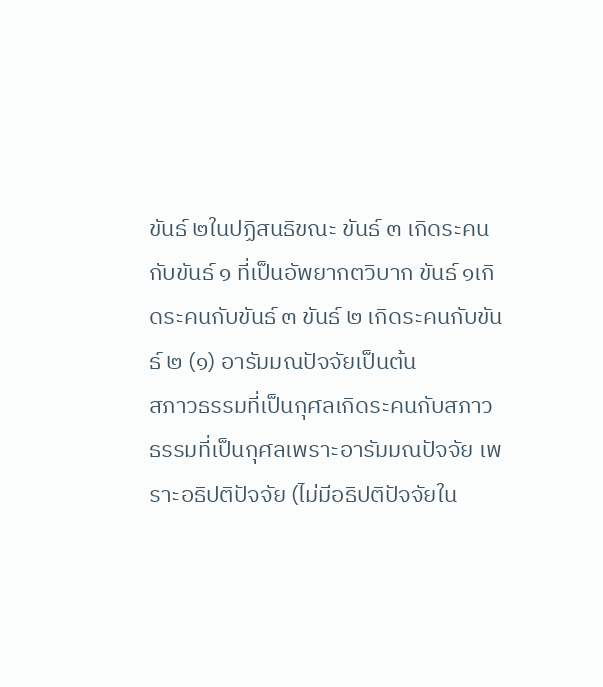ขันธ์ ๒ในปฏิสนธิขณะ ขันธ์ ๓ เกิดระคนกับขันธ์ ๑ ที่เป็นอัพยากตวิบาก ขันธ์ ๑เกิดระคนกับขันธ์ ๓ ขันธ์ ๒ เกิดระคนกับขันธ์ ๒ (๑) อารัมมณปัจจัยเป็นต้น
สภาวธรรมที่เป็นกุศลเกิดระคนกับสภาวธรรมที่เป็นกุศลเพราะอารัมมณปัจจัย เพราะอธิปติปัจจัย (ไม่มีอธิปติปัจจัยใน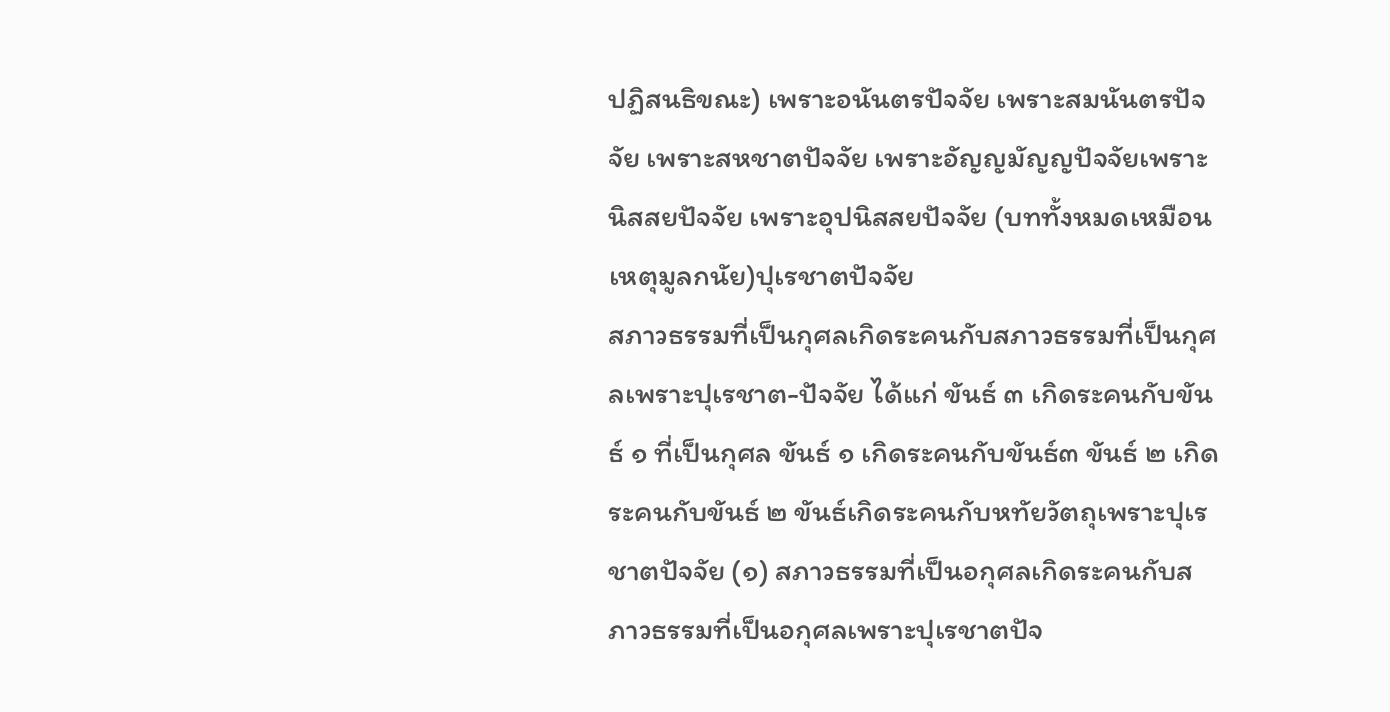ปฏิสนธิขณะ) เพราะอนันตรปัจจัย เพราะสมนันตรปัจจัย เพราะสหชาตปัจจัย เพราะอัญญมัญญปัจจัยเพราะนิสสยปัจจัย เพราะอุปนิสสยปัจจัย (บททั้งหมดเหมือนเหตุมูลกนัย)ปุเรชาตปัจจัย
สภาวธรรมที่เป็นกุศลเกิดระคนกับสภาวธรรมที่เป็นกุศลเพราะปุเรชาต-ปัจจัย ได้แก่ ขันธ์ ๓ เกิดระคนกับขันธ์ ๑ ที่เป็นกุศล ขันธ์ ๑ เกิดระคนกับขันธ์๓ ขันธ์ ๒ เกิดระคนกับขันธ์ ๒ ขันธ์เกิดระคนกับหทัยวัตถุเพราะปุเรชาตปัจจัย (๑) สภาวธรรมที่เป็นอกุศลเกิดระคนกับสภาวธรรมที่เป็นอกุศลเพราะปุเรชาตปัจ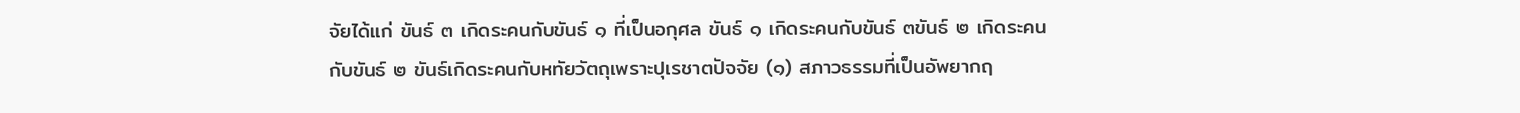จัยได้แก่ ขันธ์ ๓ เกิดระคนกับขันธ์ ๑ ที่เป็นอกุศล ขันธ์ ๑ เกิดระคนกับขันธ์ ๓ขันธ์ ๒ เกิดระคนกับขันธ์ ๒ ขันธ์เกิดระคนกับหทัยวัตถุเพราะปุเรชาตปัจจัย (๑) สภาวธรรมที่เป็นอัพยากฤ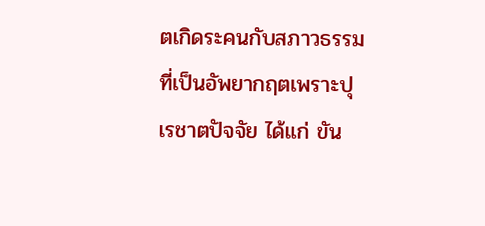ตเกิดระคนกับสภาวธรรมที่เป็นอัพยากฤตเพราะปุเรชาตปัจจัย ได้แก่ ขัน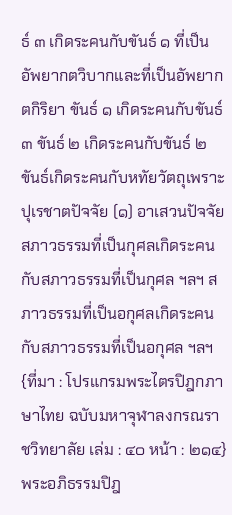ธ์ ๓ เกิดระคนกับขันธ์ ๑ ที่เป็นอัพยากตวิบากและที่เป็นอัพยากตกิริยา ขันธ์ ๑ เกิดระคนกับขันธ์ ๓ ขันธ์ ๒ เกิดระคนกับขันธ์ ๒ ขันธ์เกิดระคนกับหทัยวัตถุเพราะปุเรชาตปัจจัย (๑) อาเสวนปัจจัย
สภาวธรรมที่เป็นกุศลเกิดระคนกับสภาวธรรมที่เป็นกุศล ฯลฯ สภาวธรรมที่เป็นอกุศลเกิดระคนกับสภาวธรรมที่เป็นอกุศล ฯลฯ
{ที่มา : โปรแกรมพระไตรปิฎกภาษาไทย ฉบับมหาจุฬาลงกรณราชวิทยาลัย เล่ม : ๔๐ หน้า : ๒๑๔}
พระอภิธรรมปิฎ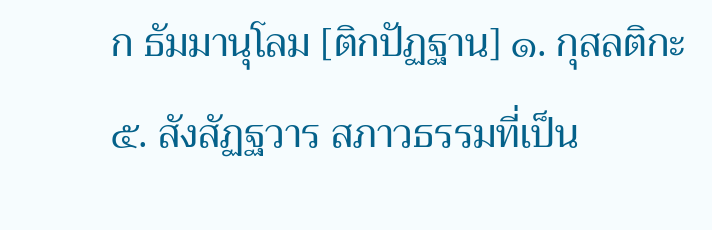ก ธัมมานุโลม [ติกปัฏฐาน] ๑. กุสลติกะ ๕. สังสัฏฐวาร สภาวธรรมที่เป็น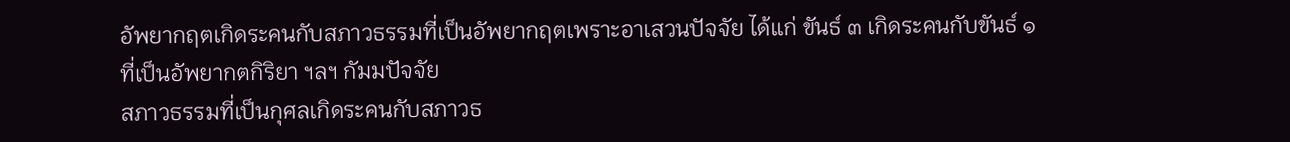อัพยากฤตเกิดระคนกับสภาวธรรมที่เป็นอัพยากฤตเพราะอาเสวนปัจจัย ได้แก่ ขันธ์ ๓ เกิดระคนกับขันธ์ ๑ ที่เป็นอัพยากตกิริยา ฯลฯ กัมมปัจจัย
สภาวธรรมที่เป็นกุศลเกิดระคนกับสภาวธ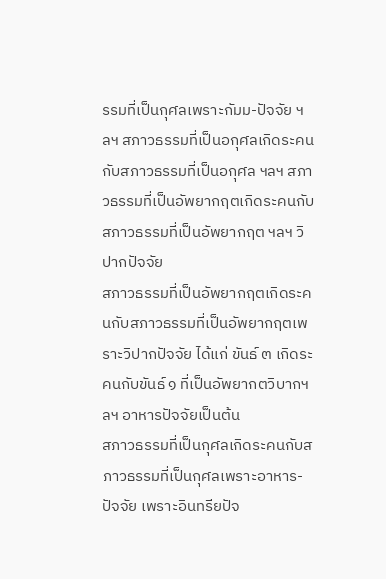รรมที่เป็นกุศลเพราะกัมม-ปัจจัย ฯลฯ สภาวธรรมที่เป็นอกุศลเกิดระคนกับสภาวธรรมที่เป็นอกุศล ฯลฯ สภาวธรรมที่เป็นอัพยากฤตเกิดระคนกับสภาวธรรมที่เป็นอัพยากฤต ฯลฯ วิปากปัจจัย
สภาวธรรมที่เป็นอัพยากฤตเกิดระคนกับสภาวธรรมที่เป็นอัพยากฤตเพราะวิปากปัจจัย ได้แก่ ขันธ์ ๓ เกิดระคนกับขันธ์ ๑ ที่เป็นอัพยากตวิบากฯลฯ อาหารปัจจัยเป็นต้น
สภาวธรรมที่เป็นกุศลเกิดระคนกับสภาวธรรมที่เป็นกุศลเพราะอาหาร-ปัจจัย เพราะอินทรียปัจ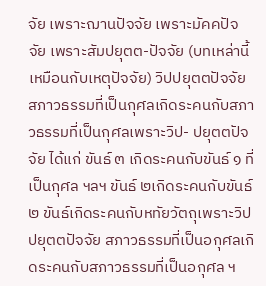จัย เพราะฌานปัจจัย เพราะมัคคปัจจัย เพราะสัมปยุตต-ปัจจัย (บทเหล่านี้เหมือนกับเหตุปัจจัย) วิปปยุตตปัจจัย
สภาวธรรมที่เป็นกุศลเกิดระคนกับสภาวธรรมที่เป็นกุศลเพราะวิป- ปยุตตปัจจัย ได้แก่ ขันธ์ ๓ เกิดระคนกับขันธ์ ๑ ที่เป็นกุศล ฯลฯ ขันธ์ ๒เกิดระคนกับขันธ์ ๒ ขันธ์เกิดระคนกับหทัยวัตถุเพราะวิปปยุตตปัจจัย สภาวธรรมที่เป็นอกุศลเกิดระคนกับสภาวธรรมที่เป็นอกุศล ฯ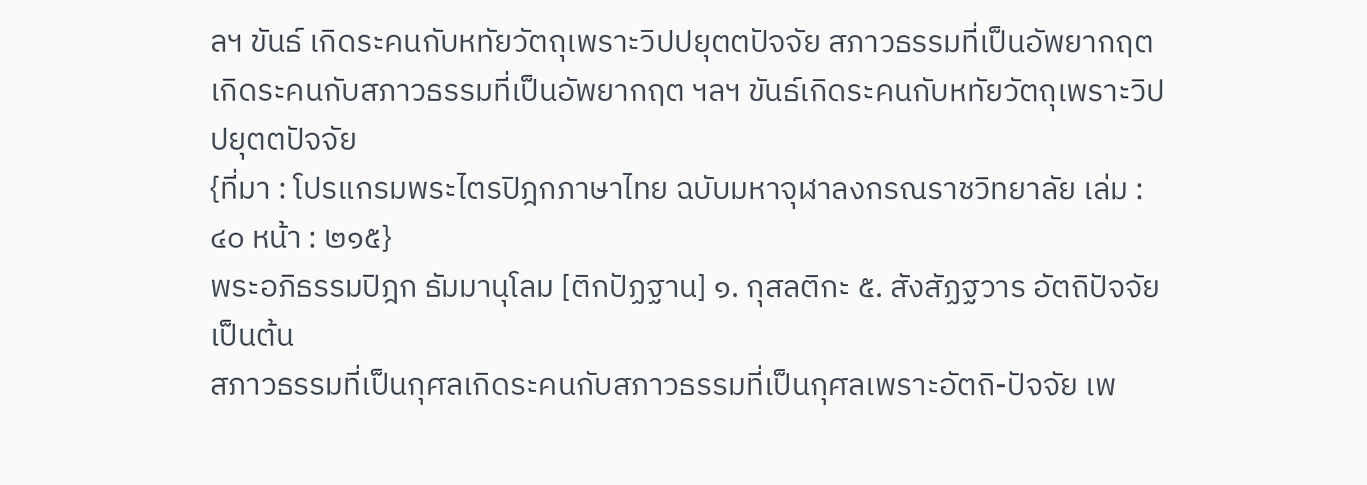ลฯ ขันธ์ เกิดระคนกับหทัยวัตถุเพราะวิปปยุตตปัจจัย สภาวธรรมที่เป็นอัพยากฤตเกิดระคนกับสภาวธรรมที่เป็นอัพยากฤต ฯลฯ ขันธ์เกิดระคนกับหทัยวัตถุเพราะวิปปยุตตปัจจัย
{ที่มา : โปรแกรมพระไตรปิฎกภาษาไทย ฉบับมหาจุฬาลงกรณราชวิทยาลัย เล่ม : ๔๐ หน้า : ๒๑๕}
พระอภิธรรมปิฎก ธัมมานุโลม [ติกปัฏฐาน] ๑. กุสลติกะ ๕. สังสัฏฐวาร อัตถิปัจจัยเป็นต้น
สภาวธรรมที่เป็นกุศลเกิดระคนกับสภาวธรรมที่เป็นกุศลเพราะอัตถิ-ปัจจัย เพ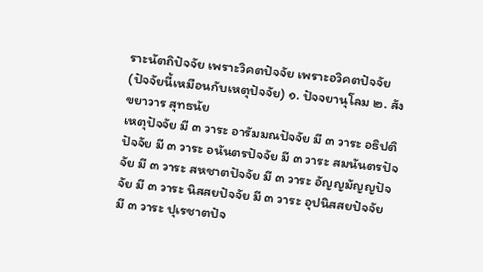ราะนัตถิปัจจัย เพราะวิคตปัจจัย เพราะอวิคตปัจจัย (ปัจจัยนี้เหมือนกับเหตุปัจจัย) ๑. ปัจจยานุโลม ๒. สังขยาวาร สุทธนัย
เหตุปัจจัย มี ๓ วาระ อารัมมณปัจจัย มี ๓ วาระ อธิปติปัจจัย มี ๓ วาระ อนันตรปัจจัย มี ๓ วาระ สมนันตรปัจจัย มี ๓ วาระ สหชาตปัจจัย มี ๓ วาระ อัญญมัญญปัจจัย มี ๓ วาระ นิสสยปัจจัย มี ๓ วาระ อุปนิสสยปัจจัย มี ๓ วาระ ปุเรชาตปัจ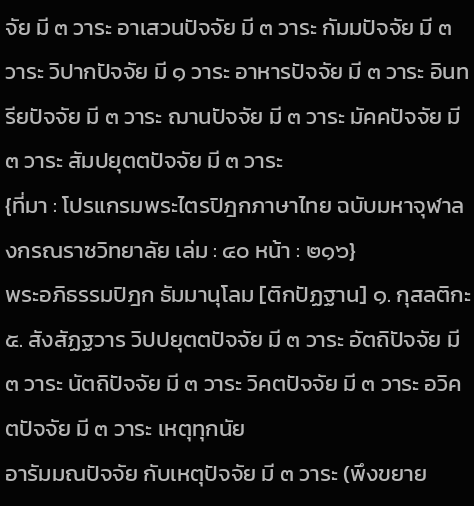จัย มี ๓ วาระ อาเสวนปัจจัย มี ๓ วาระ กัมมปัจจัย มี ๓ วาระ วิปากปัจจัย มี ๑ วาระ อาหารปัจจัย มี ๓ วาระ อินทรียปัจจัย มี ๓ วาระ ฌานปัจจัย มี ๓ วาระ มัคคปัจจัย มี ๓ วาระ สัมปยุตตปัจจัย มี ๓ วาระ
{ที่มา : โปรแกรมพระไตรปิฎกภาษาไทย ฉบับมหาจุฬาลงกรณราชวิทยาลัย เล่ม : ๔๐ หน้า : ๒๑๖}
พระอภิธรรมปิฎก ธัมมานุโลม [ติกปัฏฐาน] ๑. กุสลติกะ ๕. สังสัฏฐวาร วิปปยุตตปัจจัย มี ๓ วาระ อัตถิปัจจัย มี ๓ วาระ นัตถิปัจจัย มี ๓ วาระ วิคตปัจจัย มี ๓ วาระ อวิคตปัจจัย มี ๓ วาระ เหตุทุกนัย
อารัมมณปัจจัย กับเหตุปัจจัย มี ๓ วาระ (พึงขยาย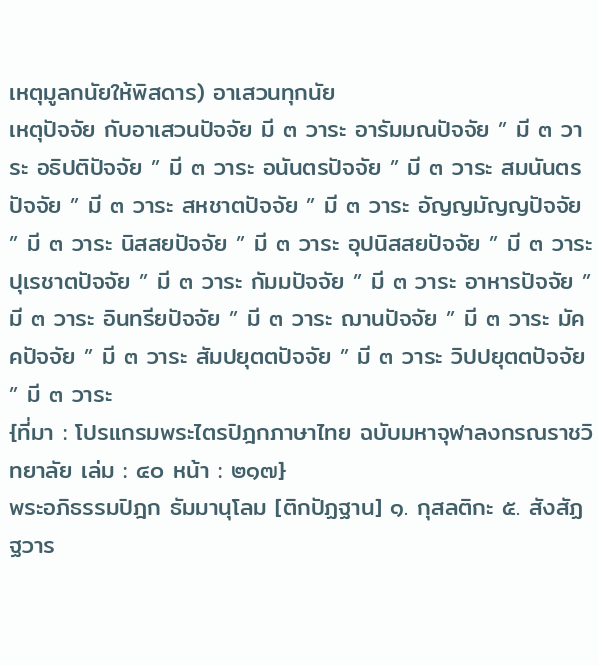เหตุมูลกนัยให้พิสดาร) อาเสวนทุกนัย
เหตุปัจจัย กับอาเสวนปัจจัย มี ๓ วาระ อารัมมณปัจจัย ” มี ๓ วาระ อธิปติปัจจัย ” มี ๓ วาระ อนันตรปัจจัย ” มี ๓ วาระ สมนันตรปัจจัย ” มี ๓ วาระ สหชาตปัจจัย ” มี ๓ วาระ อัญญมัญญปัจจัย ” มี ๓ วาระ นิสสยปัจจัย ” มี ๓ วาระ อุปนิสสยปัจจัย ” มี ๓ วาระ ปุเรชาตปัจจัย ” มี ๓ วาระ กัมมปัจจัย ” มี ๓ วาระ อาหารปัจจัย ” มี ๓ วาระ อินทรียปัจจัย ” มี ๓ วาระ ฌานปัจจัย ” มี ๓ วาระ มัคคปัจจัย ” มี ๓ วาระ สัมปยุตตปัจจัย ” มี ๓ วาระ วิปปยุตตปัจจัย ” มี ๓ วาระ
{ที่มา : โปรแกรมพระไตรปิฎกภาษาไทย ฉบับมหาจุฬาลงกรณราชวิทยาลัย เล่ม : ๔๐ หน้า : ๒๑๗}
พระอภิธรรมปิฎก ธัมมานุโลม [ติกปัฏฐาน] ๑. กุสลติกะ ๕. สังสัฏฐวาร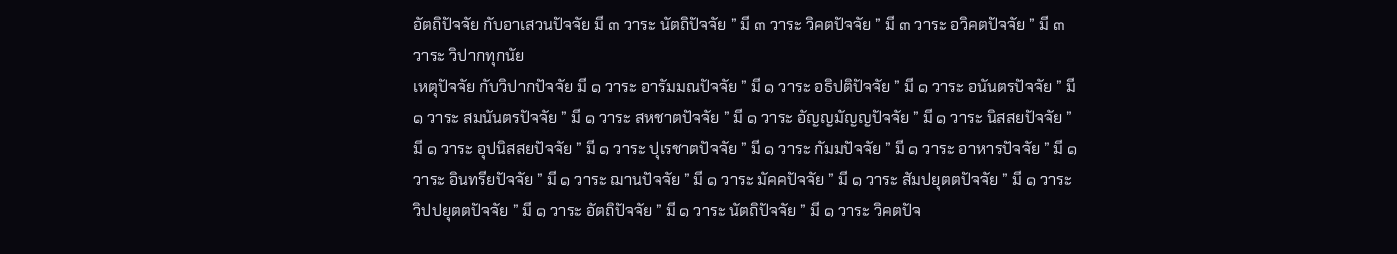อัตถิปัจจัย กับอาเสวนปัจจัย มี ๓ วาระ นัตถิปัจจัย ” มี ๓ วาระ วิคตปัจจัย ” มี ๓ วาระ อวิคตปัจจัย ” มี ๓ วาระ วิปากทุกนัย
เหตุปัจจัย กับวิปากปัจจัย มี ๑ วาระ อารัมมณปัจจัย ” มี ๑ วาระ อธิปติปัจจัย ” มี ๑ วาระ อนันตรปัจจัย ” มี ๑ วาระ สมนันตรปัจจัย ” มี ๑ วาระ สหชาตปัจจัย ” มี ๑ วาระ อัญญมัญญปัจจัย ” มี ๑ วาระ นิสสยปัจจัย ” มี ๑ วาระ อุปนิสสยปัจจัย ” มี ๑ วาระ ปุเรชาตปัจจัย ” มี ๑ วาระ กัมมปัจจัย ” มี ๑ วาระ อาหารปัจจัย ” มี ๑ วาระ อินทรียปัจจัย ” มี ๑ วาระ ฌานปัจจัย ” มี ๑ วาระ มัคคปัจจัย ” มี ๑ วาระ สัมปยุตตปัจจัย ” มี ๑ วาระ วิปปยุตตปัจจัย ” มี ๑ วาระ อัตถิปัจจัย ” มี ๑ วาระ นัตถิปัจจัย ” มี ๑ วาระ วิคตปัจ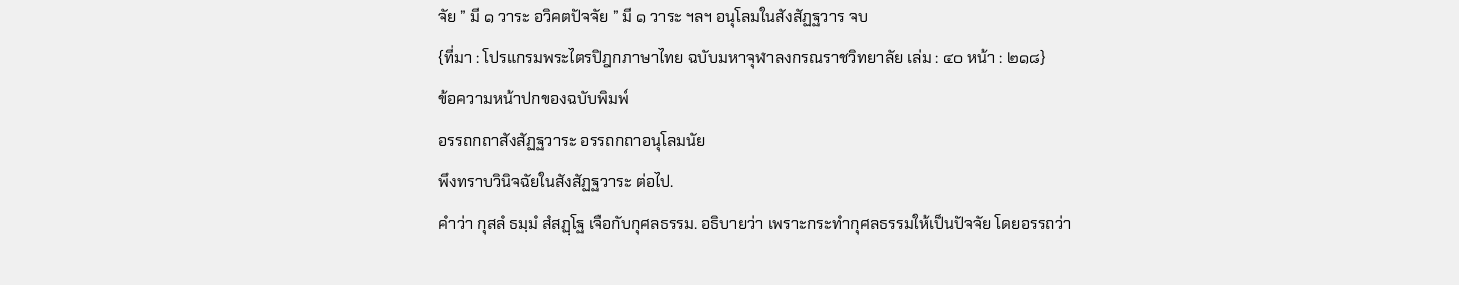จัย ” มี ๑ วาระ อวิคตปัจจัย ” มี ๑ วาระ ฯลฯ อนุโลมในสังสัฏฐวาร จบ
{ที่มา : โปรแกรมพระไตรปิฎกภาษาไทย ฉบับมหาจุฬาลงกรณราชวิทยาลัย เล่ม : ๔๐ หน้า : ๒๑๘}
ข้อความหน้าปกของฉบับพิมพ์
อรรถกถาสังสัฏฐวาระ อรรถกถาอนุโลมนัย
พึงทราบวินิจฉัยในสังสัฏฐวาระ ต่อไป.
คำว่า กุสลํ ธมฺมํ สํสฏฺโฐ เจือกับกุศลธรรม. อธิบายว่า เพราะกระทำกุศลธรรมให้เป็นปัจจัย โดยอรรถว่า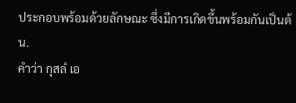ประกอบพร้อมด้วยลักษณะ ซึ่งมีการเกิดขึ้นพร้อมกันเป็นต้น.
คำว่า กุสลํ เอ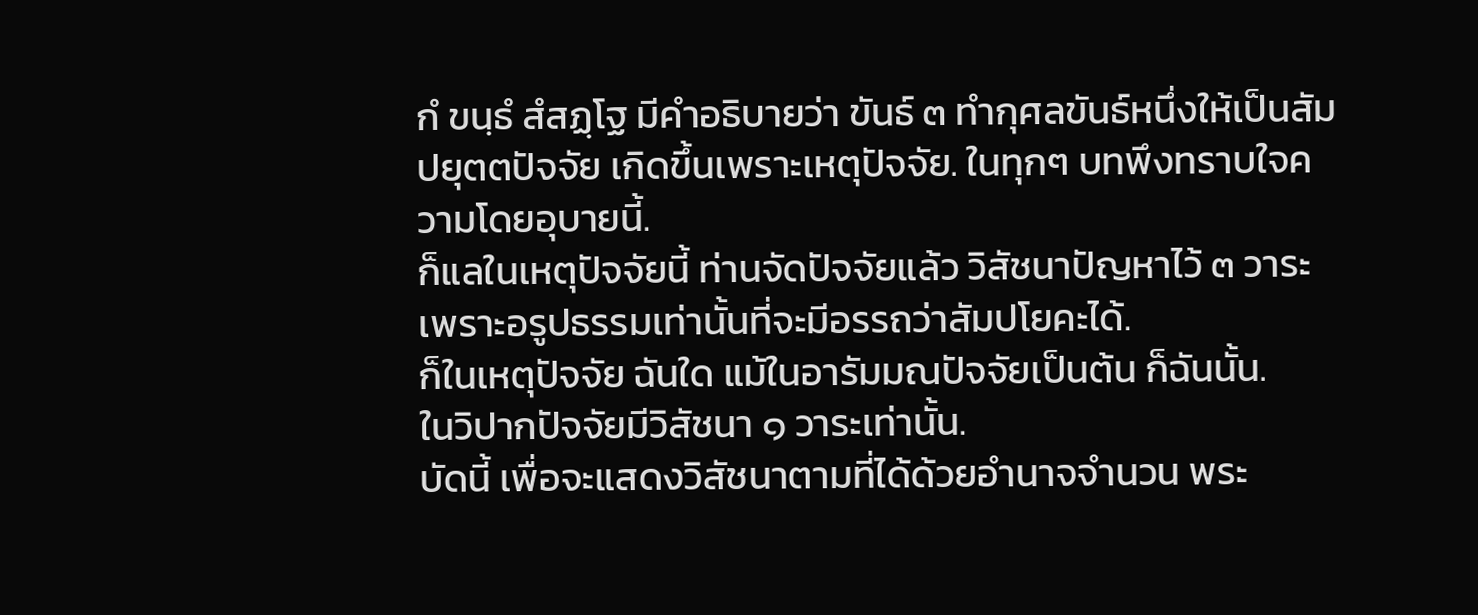กํ ขนฺธํ สํสฏฺโฐ มีคำอธิบายว่า ขันธ์ ๓ ทำกุศลขันธ์หนึ่งให้เป็นสัมปยุตตปัจจัย เกิดขึ้นเพราะเหตุปัจจัย. ในทุกๆ บทพึงทราบใจความโดยอุบายนี้.
ก็แลในเหตุปัจจัยนี้ ท่านจัดปัจจัยแล้ว วิสัชนาปัญหาไว้ ๓ วาระ เพราะอรูปธรรมเท่านั้นที่จะมีอรรถว่าสัมปโยคะได้.
ก็ในเหตุปัจจัย ฉันใด แม้ในอารัมมณปัจจัยเป็นต้น ก็ฉันนั้น.
ในวิปากปัจจัยมีวิสัชนา ๑ วาระเท่านั้น.
บัดนี้ เพื่อจะแสดงวิสัชนาตามที่ได้ด้วยอำนาจจำนวน พระ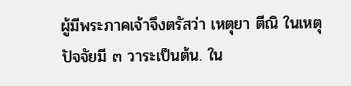ผู้มีพระภาคเจ้าจึงตรัสว่า เหตุยา ตีณิ ในเหตุปัจจัยมี ๓ วาระเป็นต้น. ใน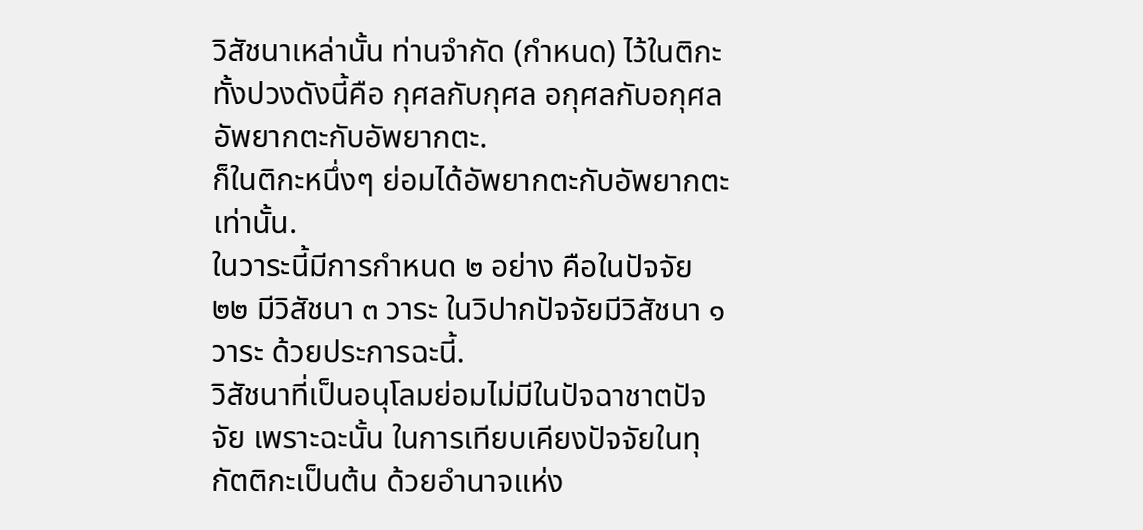วิสัชนาเหล่านั้น ท่านจำกัด (กำหนด) ไว้ในติกะทั้งปวงดังนี้คือ กุศลกับกุศล อกุศลกับอกุศล อัพยากตะกับอัพยากตะ.
ก็ในติกะหนึ่งๆ ย่อมได้อัพยากตะกับอัพยากตะเท่านั้น.
ในวาระนี้มีการกำหนด ๒ อย่าง คือในปัจจัย ๒๒ มีวิสัชนา ๓ วาระ ในวิปากปัจจัยมีวิสัชนา ๑ วาระ ด้วยประการฉะนี้.
วิสัชนาที่เป็นอนุโลมย่อมไม่มีในปัจฉาชาตปัจจัย เพราะฉะนั้น ในการเทียบเคียงปัจจัยในทุกัตติกะเป็นต้น ด้วยอำนาจแห่ง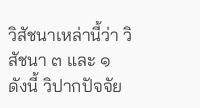วิสัชนาเหล่านี้ว่า วิสัชนา ๓ และ ๑ ดังนี้ วิปากปัจจัย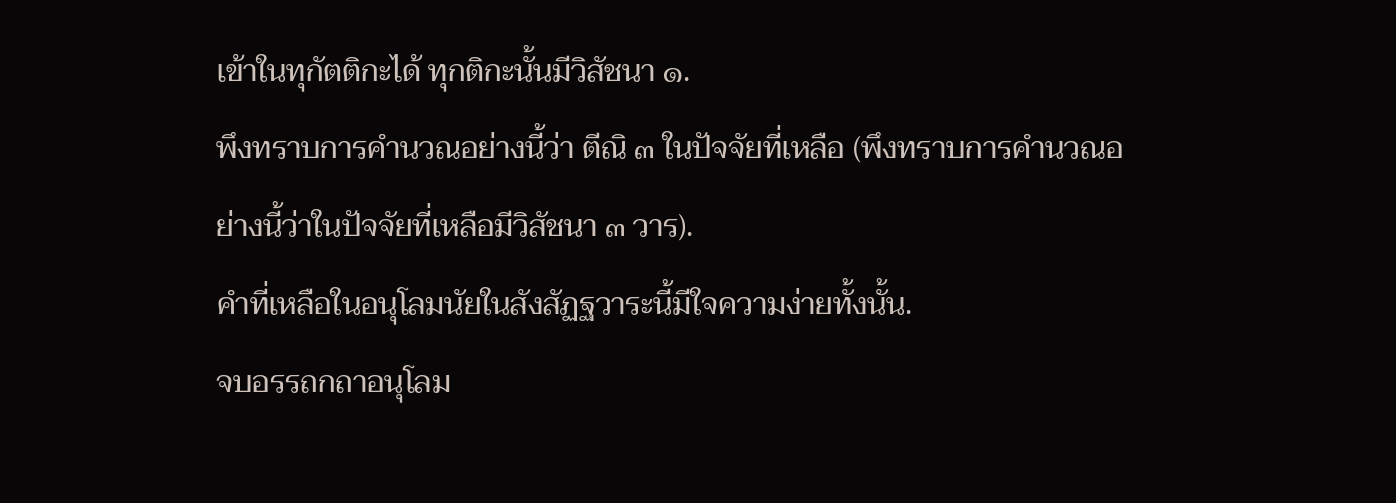เข้าในทุกัตติกะได้ ทุกติกะนั้นมีวิสัชนา ๑.
พึงทราบการคำนวณอย่างนี้ว่า ตีณิ ๓ ในปัจจัยที่เหลือ (พึงทราบการคำนวณอย่างนี้ว่าในปัจจัยที่เหลือมีวิสัชนา ๓ วาร).
คำที่เหลือในอนุโลมนัยในสังสัฏฐวาระนี้มีใจความง่ายทั้งนั้น.
จบอรรถกถาอนุโลม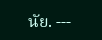นัย. ---